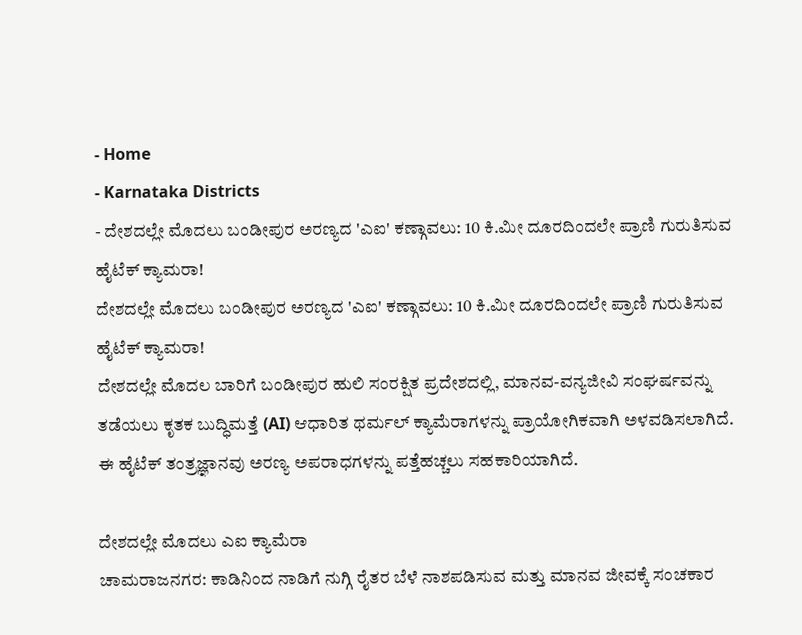- Home
- Karnataka Districts
- ದೇಶದಲ್ಲೇ ಮೊದಲು ಬಂಡೀಪುರ ಅರಣ್ಯದ 'ಎಐ' ಕಣ್ಗಾವಲು: 10 ಕಿ.ಮೀ ದೂರದಿಂದಲೇ ಪ್ರಾಣಿ ಗುರುತಿಸುವ ಹೈಟೆಕ್ ಕ್ಯಾಮರಾ!
ದೇಶದಲ್ಲೇ ಮೊದಲು ಬಂಡೀಪುರ ಅರಣ್ಯದ 'ಎಐ' ಕಣ್ಗಾವಲು: 10 ಕಿ.ಮೀ ದೂರದಿಂದಲೇ ಪ್ರಾಣಿ ಗುರುತಿಸುವ ಹೈಟೆಕ್ ಕ್ಯಾಮರಾ!
ದೇಶದಲ್ಲೇ ಮೊದಲ ಬಾರಿಗೆ ಬಂಡೀಪುರ ಹುಲಿ ಸಂರಕ್ಷಿತ ಪ್ರದೇಶದಲ್ಲಿ, ಮಾನವ-ವನ್ಯಜೀವಿ ಸಂಘರ್ಷವನ್ನು ತಡೆಯಲು ಕೃತಕ ಬುದ್ಧಿಮತ್ತೆ (AI) ಆಧಾರಿತ ಥರ್ಮಲ್ ಕ್ಯಾಮೆರಾಗಳನ್ನು ಪ್ರಾಯೋಗಿಕವಾಗಿ ಅಳವಡಿಸಲಾಗಿದೆ. ಈ ಹೈಟೆಕ್ ತಂತ್ರಜ್ಞಾನವು ಅರಣ್ಯ ಅಪರಾಧಗಳನ್ನು ಪತ್ತೆಹಚ್ಚಲು ಸಹಕಾರಿಯಾಗಿದೆ.

ದೇಶದಲ್ಲೇ ಮೊದಲು ಎಐ ಕ್ಯಾಮೆರಾ
ಚಾಮರಾಜನಗರ: ಕಾಡಿನಿಂದ ನಾಡಿಗೆ ನುಗ್ಗಿ ರೈತರ ಬೆಳೆ ನಾಶಪಡಿಸುವ ಮತ್ತು ಮಾನವ ಜೀವಕ್ಕೆ ಸಂಚಕಾರ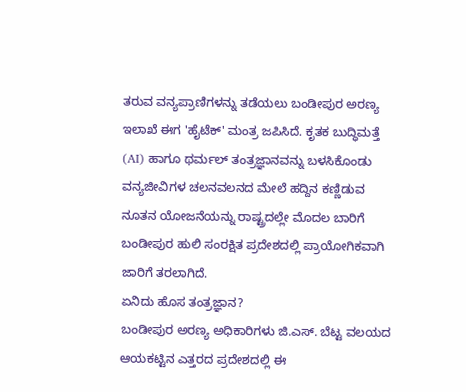ತರುವ ವನ್ಯಪ್ರಾಣಿಗಳನ್ನು ತಡೆಯಲು ಬಂಡೀಪುರ ಅರಣ್ಯ ಇಲಾಖೆ ಈಗ 'ಹೈಟೆಕ್' ಮಂತ್ರ ಜಪಿಸಿದೆ. ಕೃತಕ ಬುದ್ಧಿಮತ್ತೆ (AI) ಹಾಗೂ ಥರ್ಮಲ್ ತಂತ್ರಜ್ಞಾನವನ್ನು ಬಳಸಿಕೊಂಡು ವನ್ಯಜೀವಿಗಳ ಚಲನವಲನದ ಮೇಲೆ ಹದ್ದಿನ ಕಣ್ಣಿಡುವ ನೂತನ ಯೋಜನೆಯನ್ನು ರಾಷ್ಟ್ರದಲ್ಲೇ ಮೊದಲ ಬಾರಿಗೆ ಬಂಡೀಪುರ ಹುಲಿ ಸಂರಕ್ಷಿತ ಪ್ರದೇಶದಲ್ಲಿ ಪ್ರಾಯೋಗಿಕವಾಗಿ ಜಾರಿಗೆ ತರಲಾಗಿದೆ.
ಏನಿದು ಹೊಸ ತಂತ್ರಜ್ಞಾನ?
ಬಂಡೀಪುರ ಅರಣ್ಯ ಅಧಿಕಾರಿಗಳು ಜಿ.ಎಸ್. ಬೆಟ್ಟ ವಲಯದ ಆಯಕಟ್ಟಿನ ಎತ್ತರದ ಪ್ರದೇಶದಲ್ಲಿ ಈ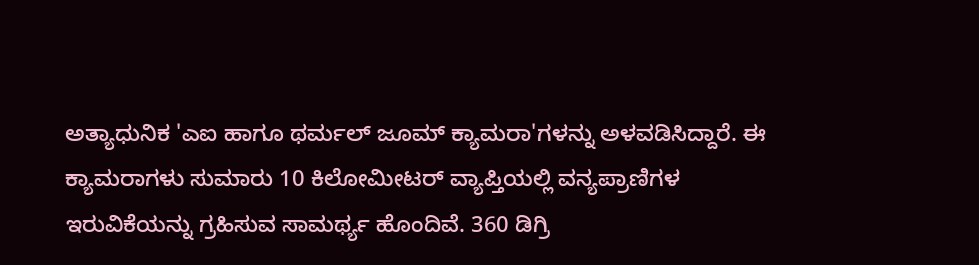ಅತ್ಯಾಧುನಿಕ 'ಎಐ ಹಾಗೂ ಥರ್ಮಲ್ ಜೂಮ್ ಕ್ಯಾಮರಾ'ಗಳನ್ನು ಅಳವಡಿಸಿದ್ದಾರೆ. ಈ ಕ್ಯಾಮರಾಗಳು ಸುಮಾರು 10 ಕಿಲೋಮೀಟರ್ ವ್ಯಾಪ್ತಿಯಲ್ಲಿ ವನ್ಯಪ್ರಾಣಿಗಳ ಇರುವಿಕೆಯನ್ನು ಗ್ರಹಿಸುವ ಸಾಮರ್ಥ್ಯ ಹೊಂದಿವೆ. 360 ಡಿಗ್ರಿ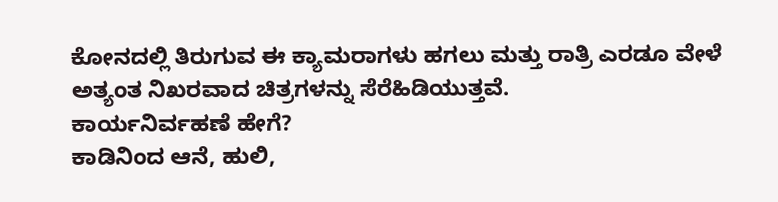ಕೋನದಲ್ಲಿ ತಿರುಗುವ ಈ ಕ್ಯಾಮರಾಗಳು ಹಗಲು ಮತ್ತು ರಾತ್ರಿ ಎರಡೂ ವೇಳೆ ಅತ್ಯಂತ ನಿಖರವಾದ ಚಿತ್ರಗಳನ್ನು ಸೆರೆಹಿಡಿಯುತ್ತವೆ.
ಕಾರ್ಯನಿರ್ವಹಣೆ ಹೇಗೆ?
ಕಾಡಿನಿಂದ ಆನೆ, ಹುಲಿ,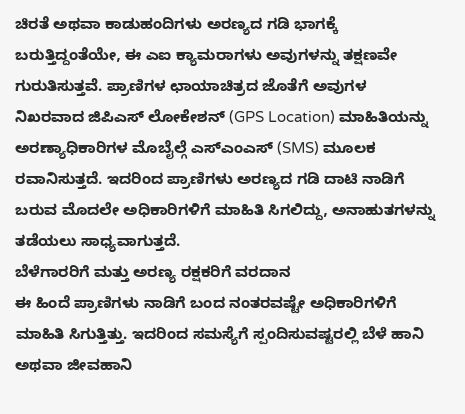ಚಿರತೆ ಅಥವಾ ಕಾಡುಹಂದಿಗಳು ಅರಣ್ಯದ ಗಡಿ ಭಾಗಕ್ಕೆ ಬರುತ್ತಿದ್ದಂತೆಯೇ, ಈ ಎಐ ಕ್ಯಾಮರಾಗಳು ಅವುಗಳನ್ನು ತಕ್ಷಣವೇ ಗುರುತಿಸುತ್ತವೆ. ಪ್ರಾಣಿಗಳ ಛಾಯಾಚಿತ್ರದ ಜೊತೆಗೆ ಅವುಗಳ ನಿಖರವಾದ ಜಿಪಿಎಸ್ ಲೋಕೇಶನ್ (GPS Location) ಮಾಹಿತಿಯನ್ನು ಅರಣ್ಯಾಧಿಕಾರಿಗಳ ಮೊಬೈಲ್ಗೆ ಎಸ್ಎಂಎಸ್ (SMS) ಮೂಲಕ ರವಾನಿಸುತ್ತದೆ. ಇದರಿಂದ ಪ್ರಾಣಿಗಳು ಅರಣ್ಯದ ಗಡಿ ದಾಟಿ ನಾಡಿಗೆ ಬರುವ ಮೊದಲೇ ಅಧಿಕಾರಿಗಳಿಗೆ ಮಾಹಿತಿ ಸಿಗಲಿದ್ದು, ಅನಾಹುತಗಳನ್ನು ತಡೆಯಲು ಸಾಧ್ಯವಾಗುತ್ತದೆ.
ಬೆಳೆಗಾರರಿಗೆ ಮತ್ತು ಅರಣ್ಯ ರಕ್ಷಕರಿಗೆ ವರದಾನ
ಈ ಹಿಂದೆ ಪ್ರಾಣಿಗಳು ನಾಡಿಗೆ ಬಂದ ನಂತರವಷ್ಟೇ ಅಧಿಕಾರಿಗಳಿಗೆ ಮಾಹಿತಿ ಸಿಗುತ್ತಿತ್ತು. ಇದರಿಂದ ಸಮಸ್ಯೆಗೆ ಸ್ಪಂದಿಸುವಷ್ಟರಲ್ಲಿ ಬೆಳೆ ಹಾನಿ ಅಥವಾ ಜೀವಹಾನಿ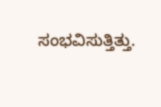ಸಂಭವಿಸುತ್ತಿತ್ತು.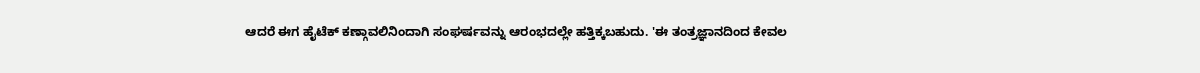ಆದರೆ ಈಗ ಹೈಟೆಕ್ ಕಣ್ಗಾವಲಿನಿಂದಾಗಿ ಸಂಘರ್ಷವನ್ನು ಆರಂಭದಲ್ಲೇ ಹತ್ತಿಕ್ಕಬಹುದು. 'ಈ ತಂತ್ರಜ್ಞಾನದಿಂದ ಕೇವಲ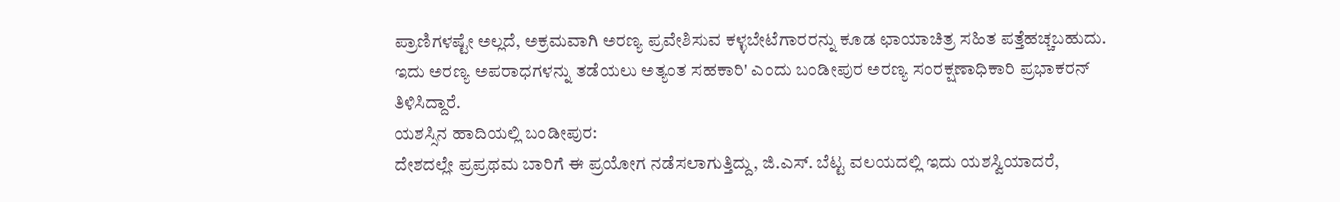ಪ್ರಾಣಿಗಳಷ್ಟೇ ಅಲ್ಲದೆ, ಅಕ್ರಮವಾಗಿ ಅರಣ್ಯ ಪ್ರವೇಶಿಸುವ ಕಳ್ಳಬೇಟೆಗಾರರನ್ನು ಕೂಡ ಛಾಯಾಚಿತ್ರ ಸಹಿತ ಪತ್ತೆಹಚ್ಚಬಹುದು. ಇದು ಅರಣ್ಯ ಅಪರಾಧಗಳನ್ನು ತಡೆಯಲು ಅತ್ಯಂತ ಸಹಕಾರಿ' ಎಂದು ಬಂಡೀಪುರ ಅರಣ್ಯ ಸಂರಕ್ಷಣಾಧಿಕಾರಿ ಪ್ರಭಾಕರನ್ ತಿಳಿಸಿದ್ದಾರೆ.
ಯಶಸ್ಸಿನ ಹಾದಿಯಲ್ಲಿ ಬಂಡೀಪುರ:
ದೇಶದಲ್ಲೇ ಪ್ರಪ್ರಥಮ ಬಾರಿಗೆ ಈ ಪ್ರಯೋಗ ನಡೆಸಲಾಗುತ್ತಿದ್ದು, ಜಿ.ಎಸ್. ಬೆಟ್ಟ ವಲಯದಲ್ಲಿ ಇದು ಯಶಸ್ವಿಯಾದರೆ,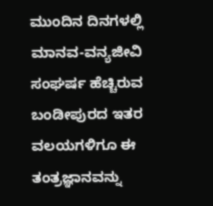ಮುಂದಿನ ದಿನಗಳಲ್ಲಿ ಮಾನವ-ವನ್ಯಜೀವಿ ಸಂಘರ್ಷ ಹೆಚ್ಚಿರುವ ಬಂಡೀಪುರದ ಇತರ ವಲಯಗಳಿಗೂ ಈ ತಂತ್ರಜ್ಞಾನವನ್ನು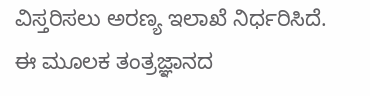ವಿಸ್ತರಿಸಲು ಅರಣ್ಯ ಇಲಾಖೆ ನಿರ್ಧರಿಸಿದೆ. ಈ ಮೂಲಕ ತಂತ್ರಜ್ಞಾನದ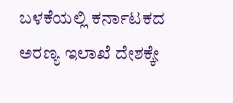ಬಳಕೆಯಲ್ಲಿ ಕರ್ನಾಟಕದ ಅರಣ್ಯ ಇಲಾಖೆ ದೇಶಕ್ಕೇ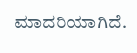ಮಾದರಿಯಾಗಿದೆ.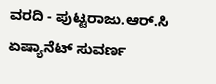ವರದಿ - ಪುಟ್ಟರಾಜು.ಆರ್.ಸಿ ಏಷ್ಯಾನೆಟ್ ಸುವರ್ಣ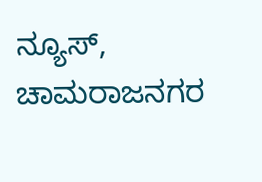ನ್ಯೂಸ್, ಚಾಮರಾಜನಗರ